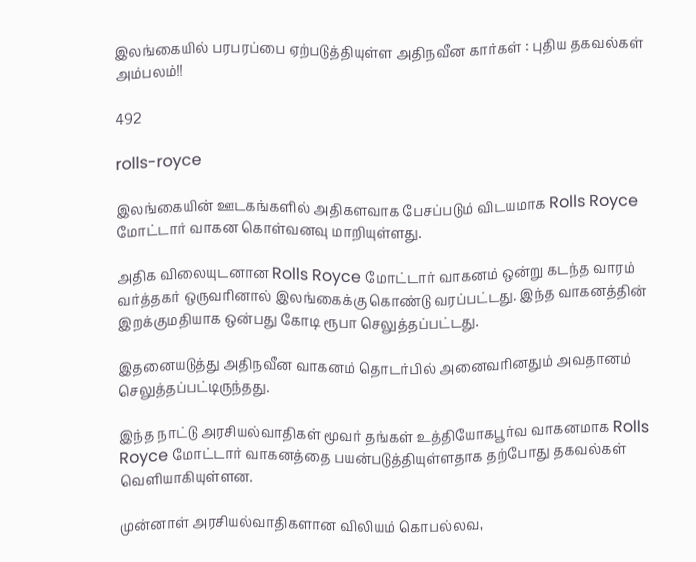இலங்கையில் பரபரப்பை ஏற்படுத்தியுள்ள அதிநவீன கார்கள் : புதிய தகவல்கள் அம்பலம்!!

492

rolls-royce

இலங்கையின் ஊடகங்களில் அதிகளவாக பேசப்படும் விடயமாக Rolls Royce மோட்டார் வாகன கொள்வனவு மாறியுள்ளது.

அதிக விலையுடனான Rolls Royce மோட்டார் வாகனம் ஒன்று கடந்த வாரம் வர்த்தகர் ஒருவரினால் இலங்கைக்கு கொண்டு வரப்பட்டது. இந்த வாகனத்தின் இறக்குமதியாக ஒன்பது கோடி ரூபா செலுத்தப்பட்டது.

இதனையடுத்து அதிநவீன வாகனம் தொடர்பில் அனைவரினதும் அவதானம் செலுத்தப்பட்டிருந்தது.

இந்த நாட்டு அரசியல்வாதிகள் மூவர் தங்கள் உத்தியோகபூர்வ வாகனமாக Rolls Royce மோட்டார் வாகனத்தை பயன்படுத்தியுள்ளதாக தற்போது தகவல்கள் வெளியாகியுள்ளன.

முன்னாள் அரசியல்வாதிகளான விலியம் கொபல்லவ,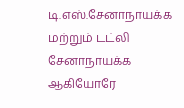டி.எஸ்.சேனாநாயக்க மற்றும் டட்லி சேனாநாயக்க ஆகியோரே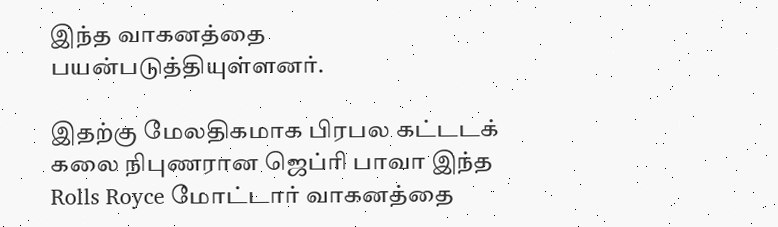இந்த வாகனத்தை பயன்படுத்தியுள்ளனர்.

இதற்கு மேலதிகமாக பிரபல கட்டடக் கலை நிபுணரான ஜெப்ரி பாவா இந்த Rolls Royce மோட்டார் வாகனத்தை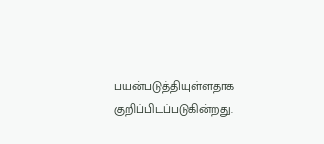பயன்படுத்தியுள்ளதாக குறிப்பிடப்படுகின்றது.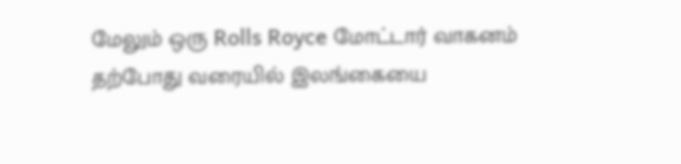மேலும் ஒரு Rolls Royce மோட்டார் வாகனம் தற்போது வரையில் இலங்கையை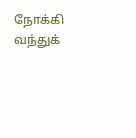நோக்கி வந்துக்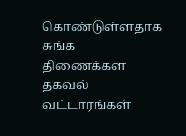கொண்டுள்ளதாக சுங்க திணைக்கள தகவல் வட்டாரங்கள்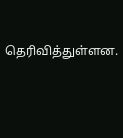தெரிவித்துள்ளன.